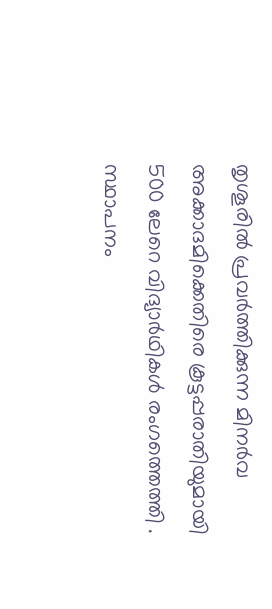തൃശൂരിൽ പ്രവർത്തിക്കുന്ന മിനർവ അക്കാദമിക്കെതിരെ കൂട്ടപ്പരാതിയുമായി 500 ലേറെ വിദ്യാർഥികൾ രംഗത്തെത്തി . സ്ഥാപനം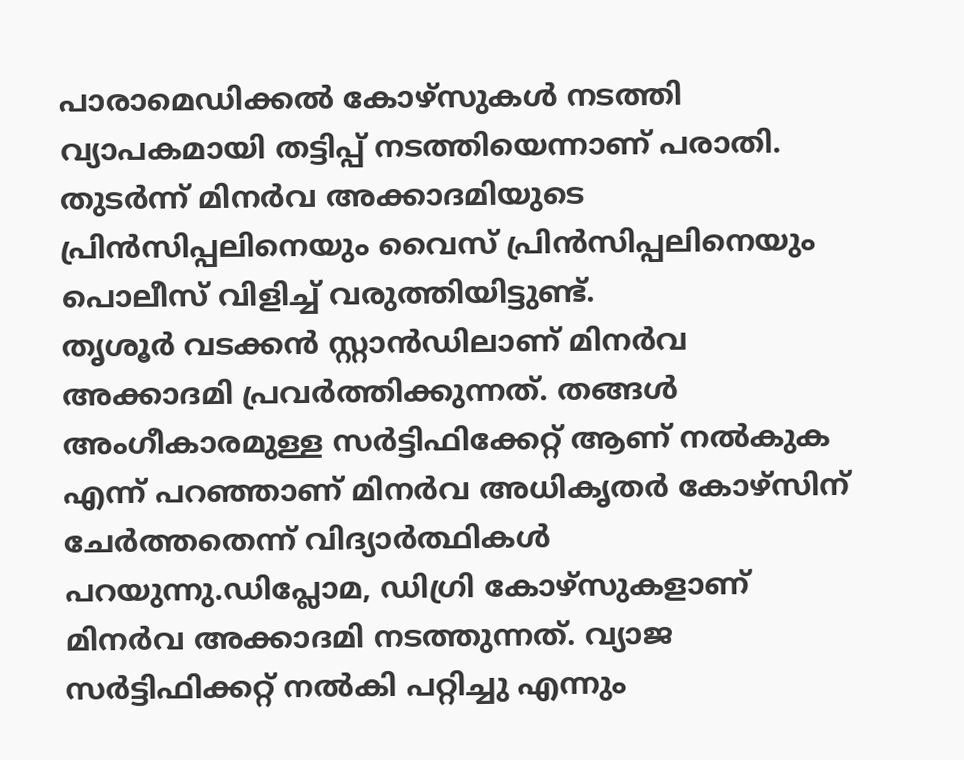പാരാമെഡിക്കൽ കോഴ്സുകൾ നടത്തി വ്യാപകമായി തട്ടിപ്പ് നടത്തിയെന്നാണ് പരാതി. തുടർന്ന് മിനർവ അക്കാദമിയുടെ പ്രിൻസിപ്പലിനെയും വൈസ് പ്രിൻസിപ്പലിനെയും പൊലീസ് വിളിച്ച് വരുത്തിയിട്ടുണ്ട്.
തൃശൂർ വടക്കൻ സ്റ്റാൻഡിലാണ് മിനർവ അക്കാദമി പ്രവർത്തിക്കുന്നത്. തങ്ങൾ അംഗീകാരമുള്ള സർട്ടിഫിക്കേറ്റ് ആണ് നൽകുക എന്ന് പറഞ്ഞാണ് മിനർവ അധികൃതർ കോഴ്സിന് ചേർത്തതെന്ന് വിദ്യാർത്ഥികൾ പറയുന്നു.ഡിപ്ലോമ, ഡിഗ്രി കോഴ്സുകളാണ് മിനർവ അക്കാദമി നടത്തുന്നത്. വ്യാജ സർട്ടിഫിക്കറ്റ് നൽകി പറ്റിച്ചു എന്നും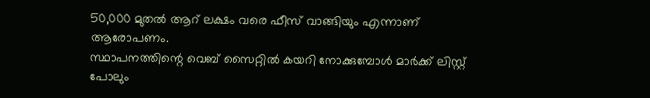50,000 മുതൽ ആറ് ലക്ഷം വരെ ഫീസ് വാങ്ങിയും എന്നാണ് ആരോപണം.
സ്ഥാപനത്തിന്റെ വെബ് സൈറ്റിൽ കയറി നോക്കുമ്പോൾ മാർക്ക് ലിസ്റ്റ് പോലും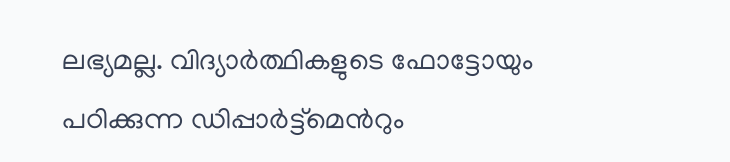ലഭ്യമല്ല. വിദ്യാർത്ഥികളുടെ ഫോട്ടോയും പഠിക്കുന്ന ഡിപ്പാർട്ട്മെൻറും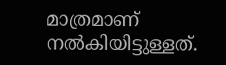മാത്രമാണ് നൽകിയിട്ടുള്ളത്.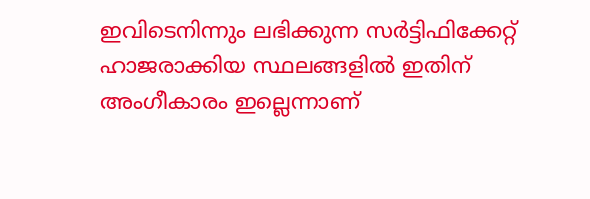ഇവിടെനിന്നും ലഭിക്കുന്ന സർട്ടിഫിക്കേറ്റ് ഹാജരാക്കിയ സ്ഥലങ്ങളിൽ ഇതിന് അംഗീകാരം ഇല്ലെന്നാണ്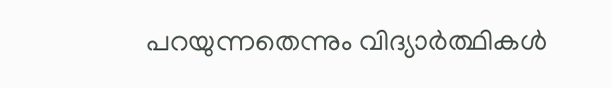പറയുന്നതെന്നും വിദ്യാർത്ഥികൾ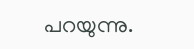പറയുന്നു.